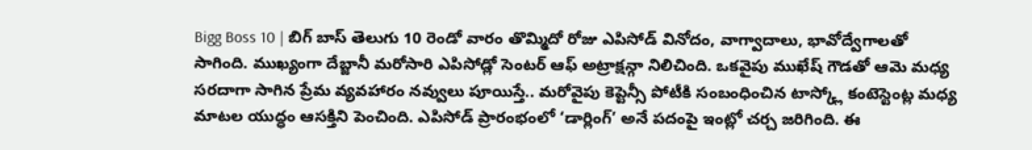Bigg Boss 10 | బిగ్ బాస్ తెలుగు 10 రెండో వారం తొమ్మిదో రోజు ఎపిసోడ్ వినోదం, వాగ్వాదాలు, భావోద్వేగాలతో సాగింది. ముఖ్యంగా దేబ్జానీ మరోసారి ఎపిసోడ్లో సెంటర్ ఆఫ్ అట్రాక్షన్గా నిలిచింది. ఒకవైపు ముఖేష్ గౌడతో ఆమె మధ్య సరదాగా సాగిన ప్రేమ వ్యవహారం నవ్వులు పూయిస్తే.. మరోవైపు కెప్టెన్సీ పోటీకి సంబంధించిన టాస్క్లో కంటెస్టెంట్ల మధ్య మాటల యుద్ధం ఆసక్తిని పెంచింది. ఎపిసోడ్ ప్రారంభంలో ‘డార్లింగ్’ అనే పదంపై ఇంట్లో చర్చ జరిగింది. ఈ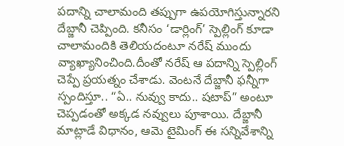పదాన్ని చాలామంది తప్పుగా ఉపయోగిస్తున్నారని దేబ్జానీ చెప్పింది. కనీసం ‘డార్లింగ్’ స్పెల్లింగ్ కూడా చాలామందికి తెలియదంటూ నరేష్ ముందు వ్యాఖ్యానించింది.దీంతో నరేష్ ఆ పదాన్ని స్పెల్లింగ్ చెప్పే ప్రయత్నం చేశాడు. వెంటనే దేబ్జానీ ఫన్నీగా స్పందిస్తూ.. “ఏ.. నువ్వు కాదు.. షటాప్” అంటూ చెప్పడంతో అక్కడ నవ్వులు పూశాయి. దేబ్జానీ మాట్లాడే విధానం, ఆమె టైమింగ్ ఈ సన్నివేశాన్ని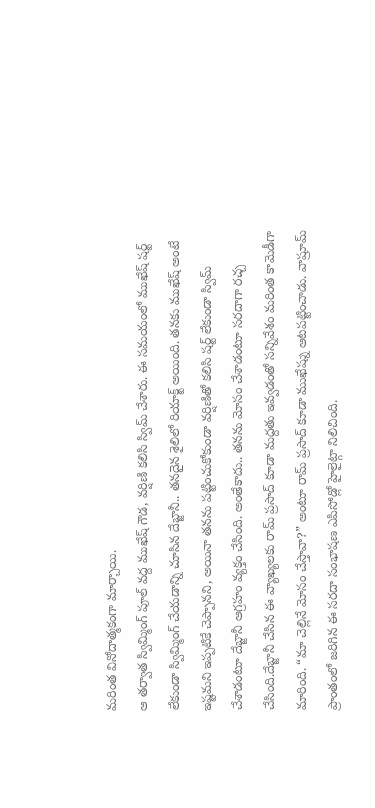మరింత వినోదాత్మకంగా మార్చాయి.
ఆ తర్వాత స్విమ్మింగ్ పూల్ వద్ద ముఖేష్ గౌడ, వర్షిణి కలిసి స్విమ్ చేశారు. ఈ సమయంలో ముఖేష్ షర్ట్ లేకుండా స్విమ్మింగ్ చేయడాన్ని చూసిన దేబ్జానీ.. తనదైన శైలిలో రియాక్ట్ అయింది. తనకు ముఖేష్ అంటే ఇష్టమని ఇప్పటికే చెప్పానని, అయినా తనను పట్టించుకోకుండా వర్షిణితో కలిసి షర్ట్ లేకుండా స్విమ్ చేశాడంటూ దేబ్జానీ ఆగ్రహం వ్యక్తం చేసింది. అంతేకాదు.. తనను మోసం చేశాడంటూ సరదాగా రచ్చ చేసింది.దేబ్జానీ చేసిన ఈ వ్యాఖ్యలకు రామ్ ప్రసాద్ కూడా మద్దతు ఇవ్వడంతో సన్నివేశం మరింత కామెడీగా మారింది. “మా చెల్లినే మోసం చేస్తావా?” అంటూ రామ్ ప్రసాద్ కూడా ముఖేష్ను ఆటపట్టించాడు. వాష్రూమ్ ప్రాంతంలో జరిగిన ఈ సరదా సంభాషణ ఎపిసోడ్లో హైలైట్గా నిలిచింది.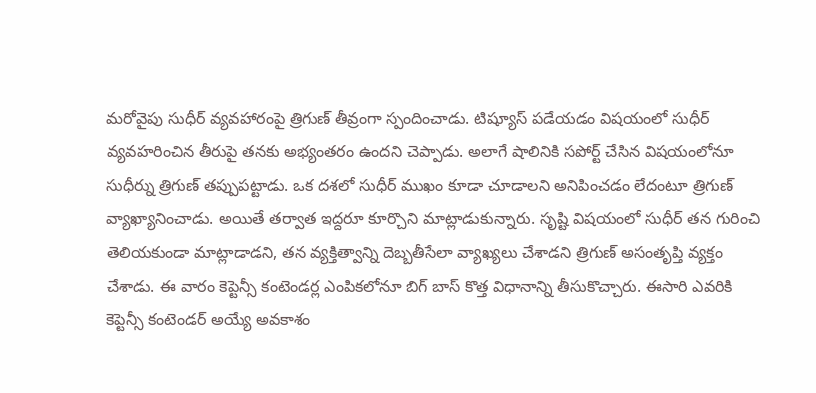మరోవైపు సుధీర్ వ్యవహారంపై త్రిగుణ్ తీవ్రంగా స్పందించాడు. టిష్యూస్ పడేయడం విషయంలో సుధీర్ వ్యవహరించిన తీరుపై తనకు అభ్యంతరం ఉందని చెప్పాడు. అలాగే షాలినికి సపోర్ట్ చేసిన విషయంలోనూ సుధీర్ను త్రిగుణ్ తప్పుపట్టాడు. ఒక దశలో సుధీర్ ముఖం కూడా చూడాలని అనిపించడం లేదంటూ త్రిగుణ్ వ్యాఖ్యానించాడు. అయితే తర్వాత ఇద్దరూ కూర్చొని మాట్లాడుకున్నారు. సృష్టి విషయంలో సుధీర్ తన గురించి తెలియకుండా మాట్లాడాడని, తన వ్యక్తిత్వాన్ని దెబ్బతీసేలా వ్యాఖ్యలు చేశాడని త్రిగుణ్ అసంతృప్తి వ్యక్తం చేశాడు. ఈ వారం కెప్టెన్సీ కంటెండర్ల ఎంపికలోనూ బిగ్ బాస్ కొత్త విధానాన్ని తీసుకొచ్చారు. ఈసారి ఎవరికి కెప్టెన్సీ కంటెండర్ అయ్యే అవకాశం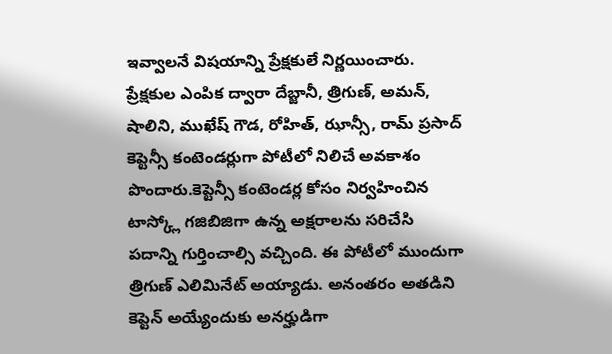ఇవ్వాలనే విషయాన్ని ప్రేక్షకులే నిర్ణయించారు.
ప్రేక్షకుల ఎంపిక ద్వారా దేబ్జానీ, త్రిగుణ్, అమన్, షాలిని, ముఖేష్ గౌడ, రోహిత్, ఝాన్సీ, రామ్ ప్రసాద్ కెప్టెన్సీ కంటెండర్లుగా పోటీలో నిలిచే అవకాశం పొందారు.కెప్టెన్సీ కంటెండర్ల కోసం నిర్వహించిన టాస్క్లో గజిబిజిగా ఉన్న అక్షరాలను సరిచేసి పదాన్ని గుర్తించాల్సి వచ్చింది. ఈ పోటీలో ముందుగా త్రిగుణ్ ఎలిమినేట్ అయ్యాడు. అనంతరం అతడిని కెప్టెన్ అయ్యేందుకు అనర్హుడిగా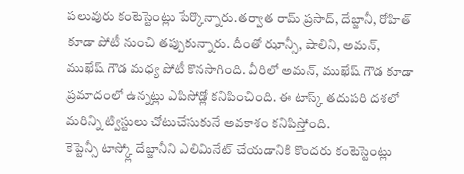పలువురు కంటెస్టెంట్లు పేర్కొన్నారు.తర్వాత రామ్ ప్రసాద్, దేబ్జానీ, రోహిత్ కూడా పోటీ నుంచి తప్పుకున్నారు. దీంతో ఝాన్సీ, షాలిని, అమన్, ముఖేష్ గౌడ మధ్య పోటీ కొనసాగింది. వీరిలో అమన్, ముఖేష్ గౌడ కూడా ప్రమాదంలో ఉన్నట్లు ఎపిసోడ్లో కనిపించింది. ఈ టాస్క్ తదుపరి దశలో మరిన్ని ట్విస్టులు చోటుచేసుకునే అవకాశం కనిపిస్తోంది.
కెప్టెన్సీ టాస్క్లో దేబ్జానీని ఎలిమినేట్ చేయడానికి కొందరు కంటెస్టెంట్లు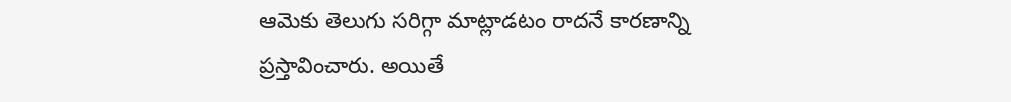ఆమెకు తెలుగు సరిగ్గా మాట్లాడటం రాదనే కారణాన్ని ప్రస్తావించారు. అయితే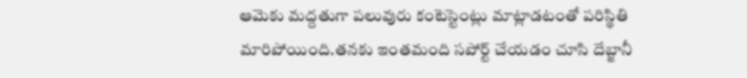ఆమెకు మద్దతుగా పలువురు కంటెస్టెంట్లు మాట్లాడటంతో పరిస్థితి మారిపోయింది.తనకు ఇంతమంది సపోర్ట్ చేయడం చూసి దేబ్జానీ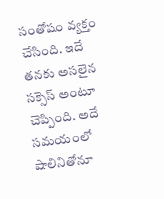సంతోషం వ్యక్తం చేసింది. ఇదే తనకు అసలైన సక్సెస్ అంటూ చెప్పింది. అదే సమయంలో షాలినితోనూ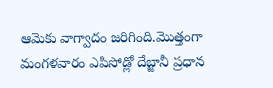ఆమెకు వాగ్వాదం జరిగింది.మొత్తంగా మంగళవారం ఎపిసోడ్లో దేబ్జానీ ప్రధాన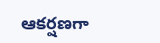ఆకర్షణగా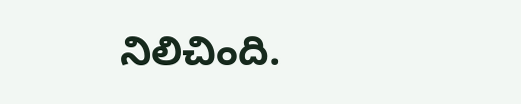నిలిచింది.